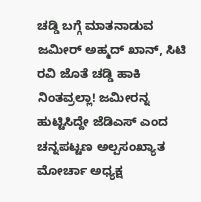ಚಡ್ಡಿ ಬಗ್ಗೆ ಮಾತನಾಡುವ ಜಮೀರ್ ಅಹ್ಮದ್ ಖಾನ್, ಸಿಟಿ ರವಿ ಜೊತೆ ಚಡ್ಡಿ ಹಾಕಿ ನಿಂತವ್ರಲ್ಲಾ! ಜಮೀರನ್ನ ಹುಟ್ಟಿಸಿದ್ದೇ ಜೆಡಿಎಸ್ ಎಂದ ಚನ್ನಪಟ್ಟಣ ಅಲ್ಪಸಂಖ್ಯಾತ ಮೋರ್ಚಾ ಅಧ್ಯಕ್ಷ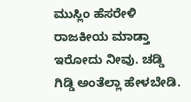ಮುಸ್ಲಿಂ ಹೆಸರೇಳಿ ರಾಜಕೀಯ ಮಾಡ್ತಾ ಇರೋದು ನೀವು. ಚಡ್ಡಿ ಗಿಡ್ಡಿ ಅಂತೆಲ್ಲಾ ಹೇಳಬೇಡಿ.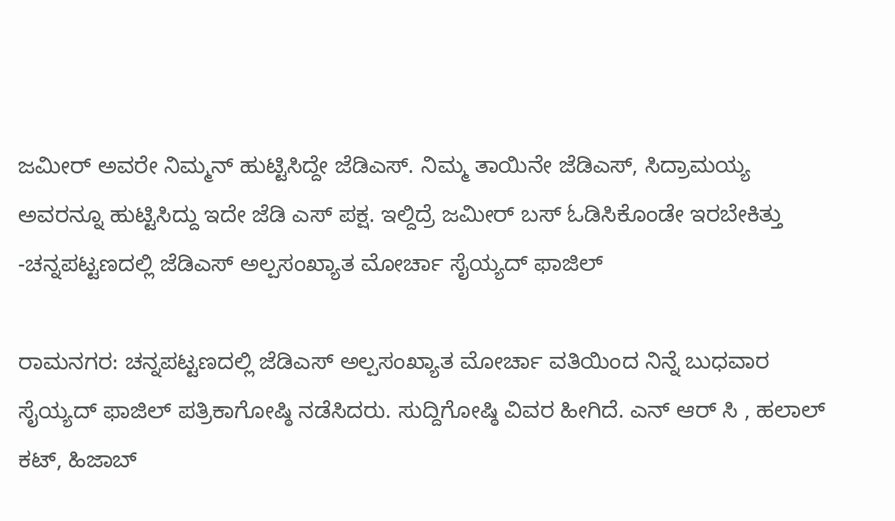ಜಮೀರ್ ಅವರೇ ನಿಮ್ಮನ್ ಹುಟ್ಟಿಸಿದ್ದೇ ಜೆಡಿಎಸ್. ನಿಮ್ಮ ತಾಯಿನೇ ಜೆಡಿಎಸ್, ಸಿದ್ರಾಮಯ್ಯ ಅವರನ್ನೂ ಹುಟ್ಟಿಸಿದ್ದು ಇದೇ ಜೆಡಿ ಎಸ್ ಪಕ್ಷ. ಇಲ್ದಿದ್ರೆ ಜಮೀರ್ ಬಸ್ ಓಡಿಸಿಕೊಂಡೇ ಇರಬೇಕಿತ್ತು -ಚನ್ನಪಟ್ಟಣದಲ್ಲಿ ಜೆಡಿಎಸ್ ಅಲ್ಪಸಂಖ್ಯಾತ ಮೋರ್ಚಾ ಸೈಯ್ಯದ್ ಫಾಜಿಲ್

ರಾಮನಗರ: ಚನ್ನಪಟ್ಟಣದಲ್ಲಿ ಜೆಡಿಎಸ್ ಅಲ್ಪಸಂಖ್ಯಾತ ಮೋರ್ಚಾ ವತಿಯಿಂದ ನಿನ್ನೆ ಬುಧವಾರ ಸೈಯ್ಯದ್ ಫಾಜಿಲ್ ಪತ್ರಿಕಾಗೋಷ್ಠಿ ನಡೆಸಿದರು. ಸುದ್ದಿಗೋಷ್ಠಿ ವಿವರ ಹೀಗಿದೆ. ಎನ್ ಆರ್ ಸಿ , ಹಲಾಲ್ ಕಟ್, ಹಿಜಾಬ್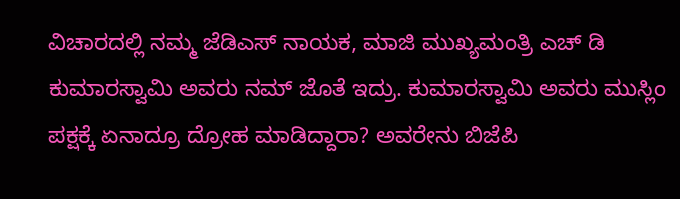ವಿಚಾರದಲ್ಲಿ ನಮ್ಮ ಜೆಡಿಎಸ್ ನಾಯಕ, ಮಾಜಿ ಮುಖ್ಯಮಂತ್ರಿ ಎಚ್ ಡಿ ಕುಮಾರಸ್ವಾಮಿ ಅವರು ನಮ್ ಜೊತೆ ಇದ್ರು. ಕುಮಾರಸ್ವಾಮಿ ಅವರು ಮುಸ್ಲಿಂ ಪಕ್ಷಕ್ಕೆ ಏನಾದ್ರೂ ದ್ರೋಹ ಮಾಡಿದ್ದಾರಾ? ಅವರೇನು ಬಿಜೆಪಿ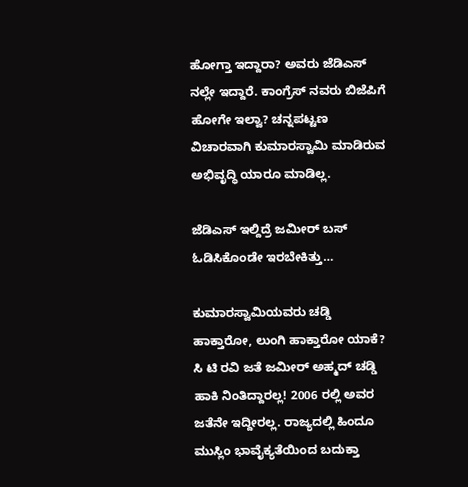ಹೋಗ್ತಾ ಇದ್ದಾರಾ? ಅವರು ಜೆಡಿಎಸ್ ನಲ್ಲೇ ಇದ್ದಾರೆ. ಕಾಂಗ್ರೆಸ್ ನವರು ಬಿಜೆಪಿಗೆ ಹೋಗೇ ಇಲ್ವಾ? ಚನ್ನಪಟ್ಟಣ ವಿಚಾರವಾಗಿ ಕುಮಾರಸ್ವಾಮಿ ಮಾಡಿರುವ ಅಭಿವೃದ್ಧಿ ಯಾರೂ ಮಾಡಿಲ್ಲ.

ಜೆಡಿಎಸ್ ಇಲ್ದಿದ್ರೆ ಜಮೀರ್ ಬಸ್ ಓಡಿಸಿಕೊಂಡೇ ಇರಬೇಕಿತ್ತು…

ಕುಮಾರಸ್ವಾಮಿಯವರು ಚಡ್ಡಿ ಹಾಕ್ತಾರೋ, ಲುಂಗಿ ಹಾಕ್ತಾರೋ ಯಾಕೆ? ಸಿ ಟಿ ರವಿ ಜತೆ ಜಮೀರ್ ಅಹ್ಮದ್ ಚಡ್ಡಿ ಹಾಕಿ ನಿಂತಿದ್ದಾರಲ್ಲ! 2006 ರಲ್ಲಿ ಅವರ ಜತೆನೇ ಇದ್ದೀರಲ್ಲ. ರಾಜ್ಯದಲ್ಲಿ ಹಿಂದೂ ಮುಸ್ಲಿಂ ಭಾವೈಕ್ಯತೆಯಿಂದ ಬದುಕ್ತಾ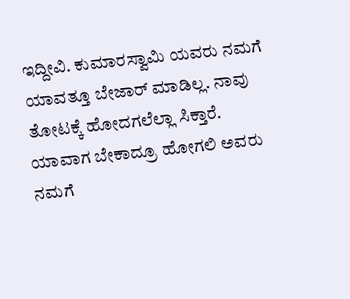ಇದ್ದೀವಿ. ಕುಮಾರಸ್ವಾಮಿ ಯವರು ನಮಗೆ ಯಾವತ್ತೂ ಬೇಜಾರ್ ಮಾಡಿಲ್ಲ. ನಾವು ತೋಟಕ್ಕೆ ಹೋದಗಲೆಲ್ಲಾ ಸಿಕ್ತಾರೆ. ಯಾವಾಗ ಬೇಕಾದ್ರೂ ಹೋಗಲಿ ಅವರು ನಮಗೆ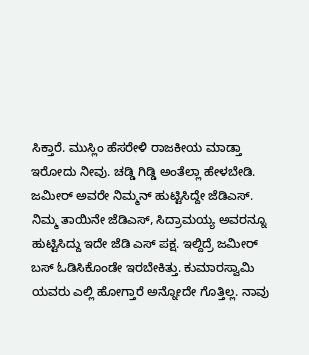ಸಿಕ್ತಾರೆ. ಮುಸ್ಲಿಂ ಹೆಸರೇಳಿ ರಾಜಕೀಯ ಮಾಡ್ತಾ ಇರೋದು ನೀವು. ಚಡ್ಡಿ ಗಿಡ್ಡಿ ಅಂತೆಲ್ಲಾ ಹೇಳಬೇಡಿ. ಜಮೀರ್ ಅವರೇ ನಿಮ್ಮನ್ ಹುಟ್ಟಿಸಿದ್ದೇ ಜೆಡಿಎಸ್. ನಿಮ್ಮ ತಾಯಿನೇ ಜೆಡಿಎಸ್, ಸಿದ್ರಾಮಯ್ಯ ಅವರನ್ನೂ ಹುಟ್ಟಿಸಿದ್ದು ಇದೇ ಜೆಡಿ ಎಸ್ ಪಕ್ಷ. ಇಲ್ದಿದ್ರೆ ಜಮೀರ್ ಬಸ್ ಓಡಿಸಿಕೊಂಡೇ ಇರಬೇಕಿತ್ತು. ಕುಮಾರಸ್ವಾಮಿ ಯವರು ಎಲ್ಲಿ ಹೋಗ್ತಾರೆ ಅನ್ನೋದೇ ಗೊತ್ತಿಲ್ಲ. ನಾವು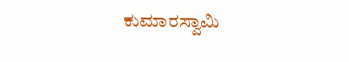ಕುಮಾರಸ್ವಾಮಿ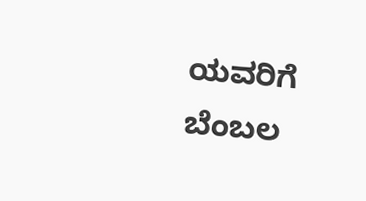ಯವರಿಗೆ ಬೆಂಬಲ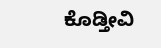ಕೊಡ್ತೀವಿ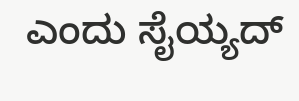ಎಂದು ಸೈಯ್ಯದ್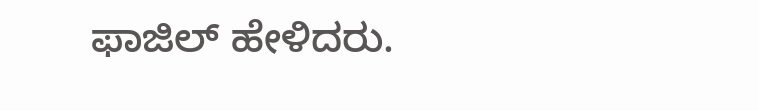ಫಾಜಿಲ್ ಹೇಳಿದರು.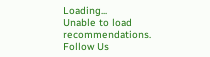Loading...
Unable to load recommendations.
Follow Us